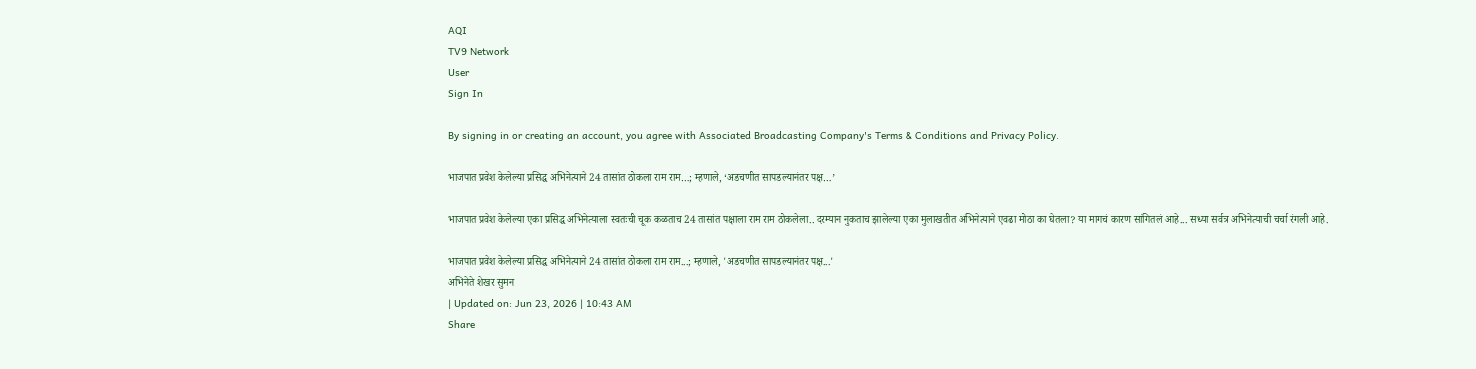AQI
TV9 Network
User
Sign In

By signing in or creating an account, you agree with Associated Broadcasting Company's Terms & Conditions and Privacy Policy.

भाजपात प्रवेश केलेल्या प्रसिद्ध अभिनेत्याने 24 तासांत ठोकला राम राम…; म्हणाले, ‘अडचणीत सापडल्यानंतर पक्ष…’

भाजपात प्रवेश केलेल्या एका प्रसिद्ध अभिनेत्याला स्वतःची चूक कळताच 24 तासांत पक्षाला राम राम ठोकलेला.. दरम्यान नुकताच झालेल्या एका मुलाखतीत अभिनेत्याने एवढा मोठा का घेतला? या मागचं कारण सांगितलं आहे... सध्या सर्वत्र अभिनेत्याची चर्चा रंगली आहे.

भाजपात प्रवेश केलेल्या प्रसिद्ध अभिनेत्याने 24 तासांत ठोकला राम राम...; म्हणाले, 'अडचणीत सापडल्यानंतर पक्ष...'
अभिनेते शेखर सुमन
| Updated on: Jun 23, 2026 | 10:43 AM
Share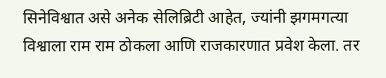सिनेविश्वात असे अनेक सेलिब्रिटी आहेत, ज्यांनी झगमगत्या विश्वाला राम राम ठोकला आणि राजकारणात प्रवेश केला. तर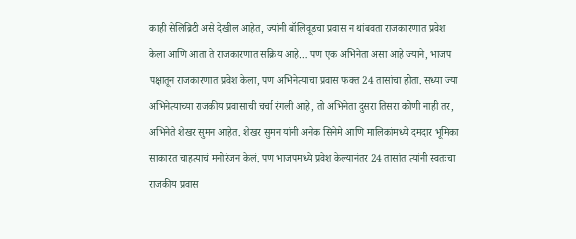काही सेलिब्रिटी असे देखील आहेत, ज्यांनी बॉलिवूडचा प्रवास न थांबवता राजकारणात प्रवेश केला आणि आता ते राजकारणात सक्रिय आहे… पण एक अभिनेता असा आहे ज्याने, भाजप पक्षातून राजकारणात प्रवेश केला, पण अभिनेत्याचा प्रवास फक्त 24 तासांचा होता. सध्या ज्या अभिनेत्याच्या राजकीय प्रवासाची चर्चा रंगली आहे, तो अभिनेता दुसरा तिसरा कोणी नाही तर, अभिनेते शेखर सुमन आहेत. शेखर सुमन यांनी अनेक सिनेमे आणि मालिकांमध्ये दमदार भूमिका साकारत चाहत्याचं मनोरंजन केलं. पण भाजपमध्ये प्रवेश केल्यानंतर 24 तासांत त्यांनी स्वतःचा राजकीय प्रवास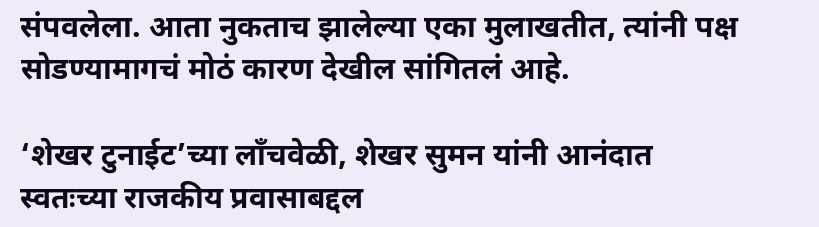संपवलेला. आता नुकताच झालेल्या एका मुलाखतीत, त्यांनी पक्ष सोडण्यामागचं मोठं कारण देखील सांगितलं आहे.

‘शेखर टुनाईट’च्या लाँचवेळी, शेखर सुमन यांनी आनंदात स्वतःच्या राजकीय प्रवासाबद्दल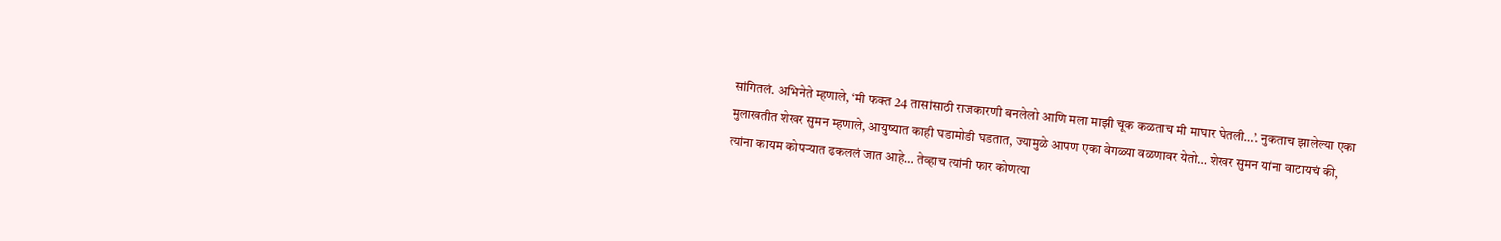सांगितलं. अभिनेते म्हणाले, ‘मी फक्त 24 तासांसाठी राजकारणी बनलेलो आणि मला माझी चूक कळताच मी माघार घेतली…’. नुकताच झालेल्या एका मुलाखतीत शेखर सुमन म्हणाले, आयुष्यात काही घडामोडी घडतात, ज्यामुळे आपण एका वेगळ्या वळणावर येतो… शेखर सुमन यांना वाटायचं की, त्यांना कायम कोपऱ्यात ढकललं जात आहे… तेव्हाच त्यांनी फार कोणत्या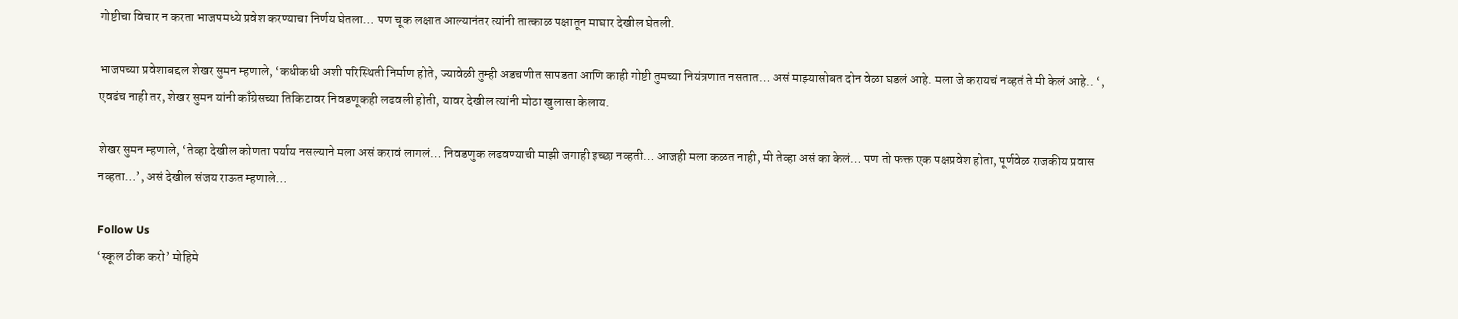गोष्टीचा विचार न करता भाजपमध्ये प्रवेश करण्याचा निर्णय घेतला… पण चूक लक्षात आल्यानंतर त्यांनी तात्काळ पक्षातून माघार देखील घेतली.

भाजपच्या प्रवेशाबद्दल शेखर सुमन म्हणाले, ‘कधीकधी अशी परिस्थिती निर्माण होते, ज्यावेळी तुम्ही अडचणीत सापडता आणि काही गोष्टी तुमच्या नियंत्रणात नसतात… असं माझ्यासोबत दोन वेळा घडलं आहे. मला जे करायचं नव्हतं ते मी केलं आहे.. ‘, एवढंच नाही तर, शेखर सुमन यांनी काँग्रेसच्या तिकिटावर निवडणूकही लढवली होती, यावर देखील त्यांनी मोठा खुलासा केलाय.

शेखर सुमन म्हणाले, ‘तेव्हा देखील कोणता पर्याय नसल्याने मला असं करावं लागलं… निवडणुक लढवण्याची माझी जगाही इच्छा नव्हती… आजही मला कळत नाही, मी तेव्हा असं का केलं… पण तो फक्त एक पक्षप्रवेश होता, पूर्णवेळ राजकीय प्रवास नव्हता…’, असं देखील संजय राऊत म्हणाले…

Follow Us
‘स्कूल ठीक करो’ मोहिमे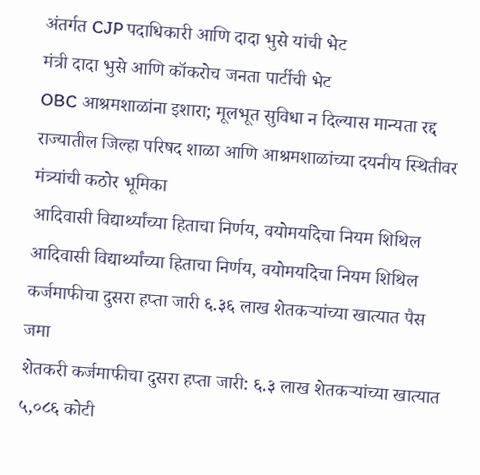अंतर्गत CJP पदाधिकारी आणि दादा भुसे यांची भेट
मंत्री दादा भुसे आणि कॉकरोच जनता पार्टीची भेट
OBC आश्रमशाळांना इशारा; मूलभूत सुविधा न दिल्यास मान्यता रद्द
राज्यातील जिल्हा परिषद शाळा आणि आश्रमशाळांच्या दयनीय स्थितीवर मंत्र्यांची कठोर भूमिका
आदिवासी विद्यार्थ्यांच्या हिताचा निर्णय, वयोमर्यादेचा नियम शिथिल
आदिवासी विद्यार्थ्यांच्या हिताचा निर्णय, वयोमर्यादेचा नियम शिथिल
कर्जमाफीचा दुसरा हप्ता जारी ६.३६ लाख शेतकऱ्यांच्या खात्यात पैस जमा
शेतकरी कर्जमाफीचा दुसरा हप्ता जारी: ६.३ लाख शेतकऱ्यांच्या खात्यात ५,०८६ कोटी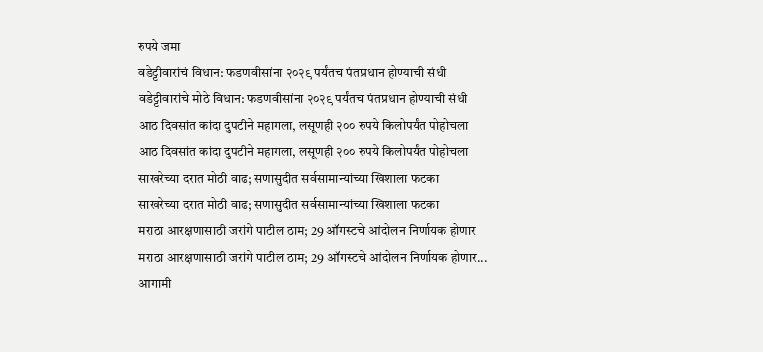रुपये जमा
वडेट्टीवारांचं विधान: फडणवीसांना २०२९ पर्यंतच पंतप्रधान होण्याची संधी
वडेट्टीवारांचे मोठे विधान: फडणवीसांना २०२९ पर्यंतच पंतप्रधान होण्याची संधी
आठ दिवसांत कांदा दुपटीने महागला, लसूणही २०० रुपये किलोपर्यंत पोहोचला
आठ दिवसांत कांदा दुपटीने महागला, लसूणही २०० रुपये किलोपर्यंत पोहोचला
साखरेच्या दरात मोठी वाढ; सणासुदीत सर्वसामान्यांच्या खिशाला फटका
साखरेच्या दरात मोठी वाढ; सणासुदीत सर्वसामान्यांच्या खिशाला फटका
मराठा आरक्षणासाठी जरांगे पाटील ठाम; 29 ऑगस्टचे आंदोलन निर्णायक होणार
मराठा आरक्षणासाठी जरांगे पाटील ठाम; 29 ऑगस्टचे आंदोलन निर्णायक होणार...
आगामी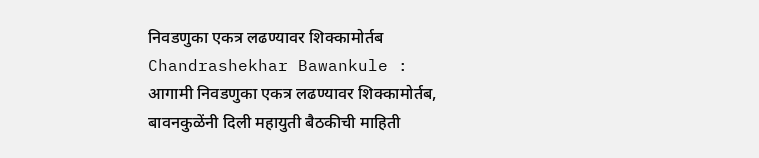निवडणुका एकत्र लढण्यावर शिक्कामोर्तब
Chandrashekhar Bawankule : आगामी निवडणुका एकत्र लढण्यावर शिक्कामोर्तब, बावनकुळेंनी दिली महायुती बैठकीची माहिती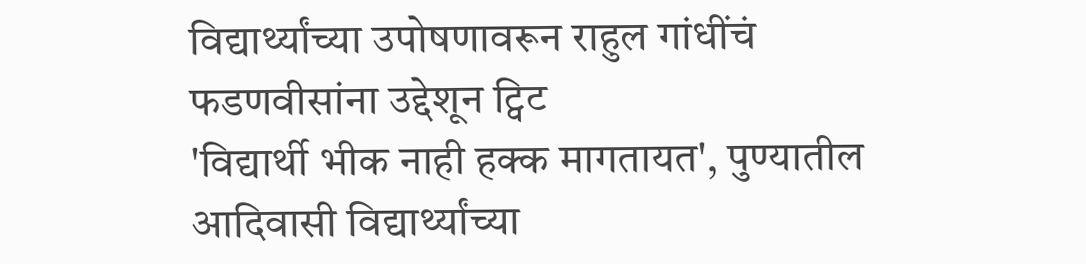विद्यार्थ्यांच्या उपोषणावरून राहुल गांधींचं फडणवीसांना उद्देशून ट्विट
'विद्यार्थी भीक नाही हक्क मागतायत', पुण्यातील आदिवासी विद्यार्थ्यांच्या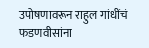उपोषणावरून राहुल गांधींचं फडणवीसांना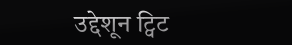उद्देशून ट्विट